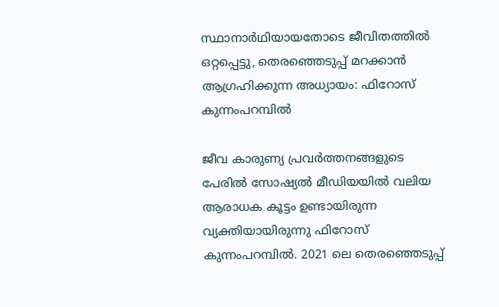സ്ഥാനാര്‍ഥിയായതോടെ ജീവിതത്തില്‍ ഒറ്റപ്പെട്ടു, തെരഞ്ഞെടുപ്പ് മറക്കാന്‍ ആഗ്രഹിക്കുന്ന അധ്യായം: ഫിറോസ് കുന്നംപറമ്പില്‍

ജീവ കാരുണ്യ പ്രവര്‍ത്തനങ്ങളുടെ പേരില്‍ സോഷ്യല്‍ മീഡിയയില്‍ വലിയ ആരാധക കൂട്ടം ഉണ്ടായിരുന്ന വ്യക്തിയായിരുന്നു ഫിറോസ് കുന്നംപറമ്പില്‍. 2021 ലെ തെരഞ്ഞെടുപ്പ്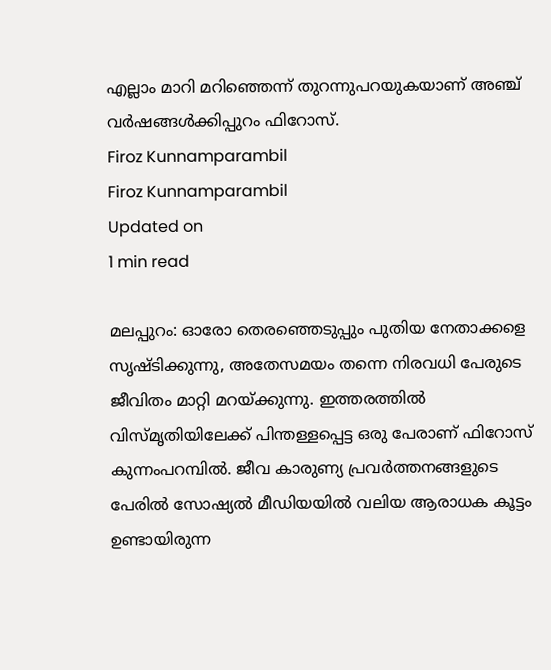എല്ലാം മാറി മറിഞ്ഞെന്ന് തുറന്നുപറയുകയാണ് അഞ്ച് വര്‍ഷങ്ങള്‍ക്കിപ്പുറം ഫിറോസ്.
Firoz Kunnamparambil
Firoz Kunnamparambil
Updated on
1 min read

മലപ്പുറം: ഓരോ തെരഞ്ഞെടുപ്പും പുതിയ നേതാക്കളെ സൃഷ്ടിക്കുന്നു, അതേസമയം തന്നെ നിരവധി പേരുടെ ജീവിതം മാറ്റി മറയ്ക്കുന്നു. ഇത്തരത്തില്‍ വിസ്മൃതിയിലേക്ക് പിന്തള്ളപ്പെട്ട ഒരു പേരാണ് ഫിറോസ് കുന്നംപറമ്പില്‍. ജീവ കാരുണ്യ പ്രവര്‍ത്തനങ്ങളുടെ പേരില്‍ സോഷ്യല്‍ മീഡിയയില്‍ വലിയ ആരാധക കൂട്ടം ഉണ്ടായിരുന്ന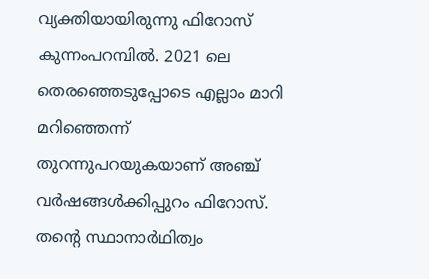വ്യക്തിയായിരുന്നു ഫിറോസ് കുന്നംപറമ്പില്‍. 2021 ലെ തെരഞ്ഞെടുപ്പോടെ എല്ലാം മാറി മറിഞ്ഞെന്ന് തുറന്നുപറയുകയാണ് അഞ്ച് വര്‍ഷങ്ങള്‍ക്കിപ്പുറം ഫിറോസ്. തന്റെ സ്ഥാനാര്‍ഥിത്വം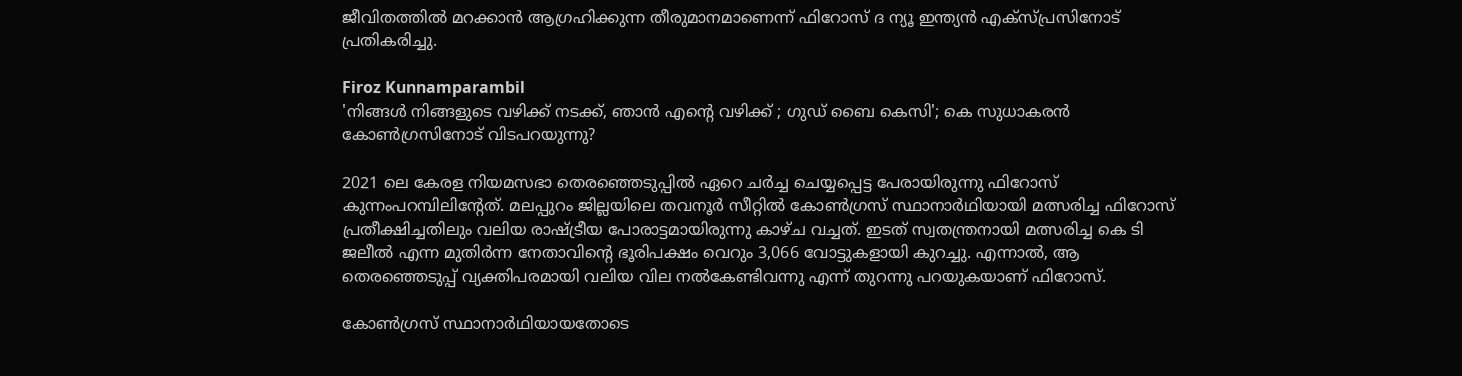ജീവിതത്തില്‍ മറക്കാന്‍ ആഗ്രഹിക്കുന്ന തീരുമാനമാണെന്ന് ഫിറോസ് ദ ന്യൂ ഇന്ത്യന്‍ എക്‌സ്പ്രസിനോട് പ്രതികരിച്ചു.

Firoz Kunnamparambil
'നിങ്ങള്‍ നിങ്ങളുടെ വഴിക്ക് നടക്ക്, ഞാന്‍ എന്റെ വഴിക്ക് ; ഗുഡ് ബൈ കെസി'; കെ സുധാകരന്‍ കോണ്‍ഗ്രസിനോട് വിടപറയുന്നു?

2021 ലെ കേരള നിയമസഭാ തെരഞ്ഞെടുപ്പില്‍ ഏറെ ചര്‍ച്ച ചെയ്യപ്പെട്ട പേരായിരുന്നു ഫിറോസ് കുന്നംപറമ്പിലിന്റേത്. മലപ്പുറം ജില്ലയിലെ തവനൂര്‍ സീറ്റില്‍ കോണ്‍ഗ്രസ് സ്ഥാനാര്‍ഥിയായി മത്സരിച്ച ഫിറോസ് പ്രതീക്ഷിച്ചതിലും വലിയ രാഷ്ട്രീയ പോരാട്ടമായിരുന്നു കാഴ്ച വച്ചത്. ഇടത് സ്വതന്ത്രനായി മത്സരിച്ച കെ ടി ജലീല്‍ എന്ന മുതിര്‍ന്ന നേതാവിന്റെ ഭൂരിപക്ഷം വെറും 3,066 വോട്ടുകളായി കുറച്ചു. എന്നാല്‍, ആ തെരഞ്ഞെടുപ്പ് വ്യക്തിപരമായി വലിയ വില നല്‍കേണ്ടിവന്നു എന്ന് തുറന്നു പറയുകയാണ് ഫിറോസ്.

കോണ്‍ഗ്രസ് സ്ഥാനാര്‍ഥിയായതോടെ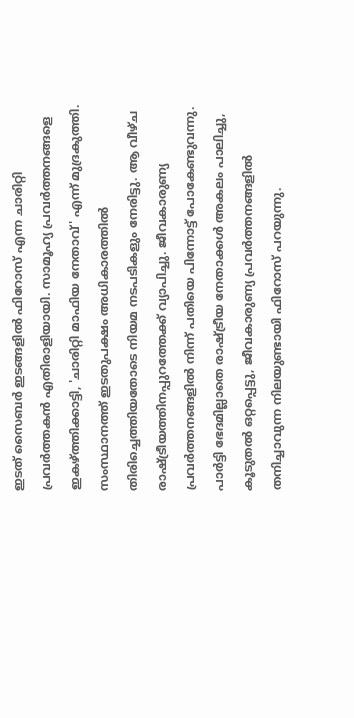ഇടത് സൈബര്‍ ഇടങ്ങളില്‍ ഫിറോസ് എന്ന ചാരിറ്റി പ്രവര്‍ത്തകന്‍ എതിരാളിയായി. സാമൂഹ്യ പ്രവര്‍ത്തനങ്ങളെ ഇകഴ്ത്തിക്കാട്ടി, 'ചാരിറ്റി മാഫിയ നേതാവ്' എന്ന് മുദ്രകുത്തി. സംസ്ഥാനത്ത് ഇടതുപക്ഷം അധികാരത്തില്‍ തിരിച്ചെത്തിയതോടെ നിയമ നടപടികളും നേരിട്ടു. ആ വീഴ്ച രാഷ്ട്രീയത്തിനപ്പുറത്തേക്ക് വ്യാപിച്ചു. ജീവകാരുണ്യ പ്രവര്‍ത്തനങ്ങളില്‍ നിന്ന് പതിയെ പിന്നോട്ട് പോകേണ്ടുവന്നു. പാര്‍ട്ടി ഭേദമില്ലാതെ രാഷ്ട്രീയ നേതാക്കള്‍ അകലം പാലിച്ചു, കൂടുതല്‍ ഒറ്റപ്പെട്ടു, ജീവകാരുണ്യ പ്രവര്‍ത്തനങ്ങളില്‍ തനിച്ചാവുന്ന നിലയുണ്ടായി ഫിറോസ് പറയുന്നു.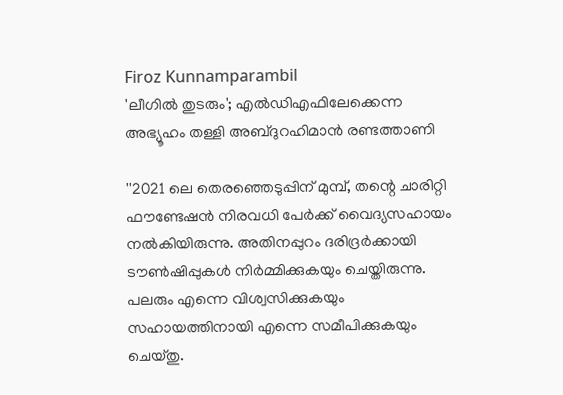Firoz Kunnamparambil
'ലീഗില്‍ തുടരും'; എല്‍ഡിഎഫിലേക്കെന്ന അഭ്യൂഹം തള്ളി അബ്ദുറഹിമാന്‍ രണ്ടത്താണി

''2021 ലെ തെരഞ്ഞെടുപ്പിന് മുമ്പ്, തന്റെ ചാരിറ്റി ഫൗണ്ടേഷന്‍ നിരവധി പേര്‍ക്ക് വൈദ്യസഹായം നല്‍കിയിരുന്നു. അതിനപ്പുറം ദരിദ്രര്‍ക്കായി ടൗണ്‍ഷിപ്പുകള്‍ നിര്‍മ്മിക്കുകയും ചെയ്തിരുന്നു. പലരും എന്നെ വിശ്വസിക്കുകയും സഹായത്തിനായി എന്നെ സമീപിക്കുകയും ചെയ്തു.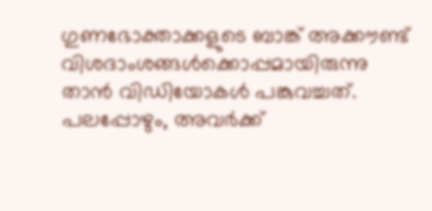ഗുണഭോക്താക്കളുടെ ബാങ്ക് അക്കൗണ്ട് വിശദാംശങ്ങള്‍ക്കൊപ്പമായിരുന്നു താന്‍ വിഡിയോകള്‍ പങ്കുവച്ചത്. പലപ്പോഴും, അവര്‍ക്ക്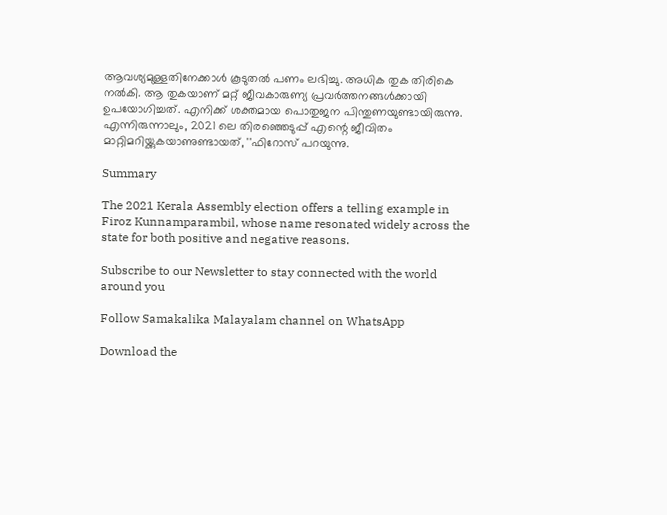ആവശ്യമുള്ളതിനേക്കാള്‍ കൂടുതല്‍ പണം ലഭിച്ചു. അധിക തുക തിരികെ നല്‍കി. ആ തുകയാണ് മറ്റ് ജീവകാരുണ്യ പ്രവര്‍ത്തനങ്ങള്‍ക്കായി ഉപയോഗിച്ചത്. എനിക്ക് ശക്തമായ പൊതുജന പിന്തുണയുണ്ടായിരുന്നു. എന്നിരുന്നാലും, 2021 ലെ തിരഞ്ഞെടുപ്പ് എന്റെ ജീവിതം മാറ്റിമറിയ്ക്കുകയാണുണ്ടായത്, ''ഫിറോസ് പറയുന്നു.

Summary

The 2021 Kerala Assembly election offers a telling example in Firoz Kunnamparambil, whose name resonated widely across the state for both positive and negative reasons.

Subscribe to our Newsletter to stay connected with the world around you

Follow Samakalika Malayalam channel on WhatsApp

Download the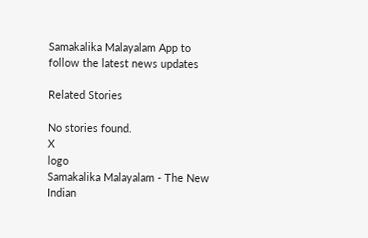Samakalika Malayalam App to follow the latest news updates

Related Stories

No stories found.
X
logo
Samakalika Malayalam - The New Indian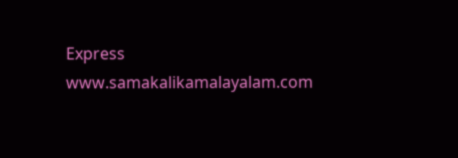Express
www.samakalikamalayalam.com